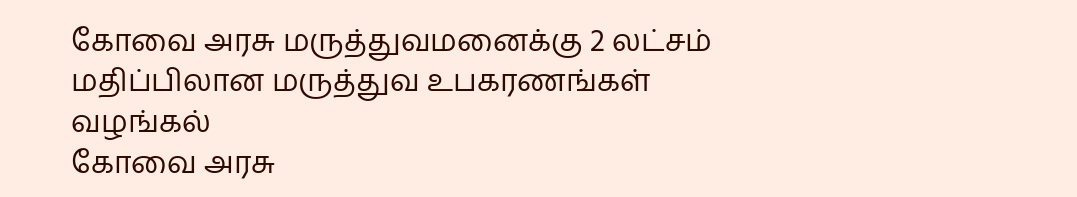கோவை அரசு மருத்துவமனைக்கு 2 லட்சம் மதிப்பிலான மருத்துவ உபகரணங்கள் வழங்கல்
கோவை அரசு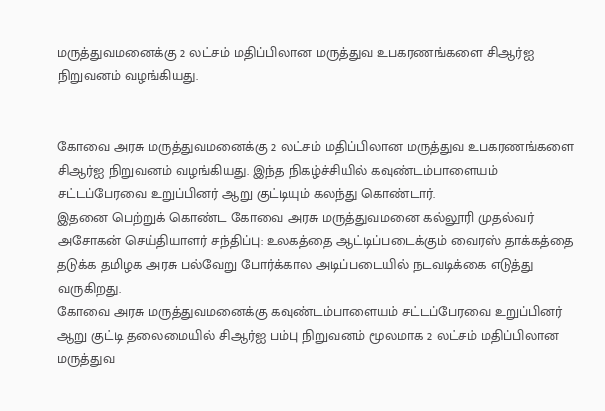மருத்துவமனைக்கு 2 லட்சம் மதிப்பிலான மருத்துவ உபகரணங்களை சிஆர்ஐ நிறுவனம் வழங்கியது.


கோவை அரசு மருத்துவமனைக்கு 2 லட்சம் மதிப்பிலான மருத்துவ உபகரணங்களை சிஆர்ஐ நிறுவனம் வழங்கியது. இந்த நிகழ்ச்சியில் கவுண்டம்பாளையம் சட்டப்பேரவை உறுப்பினர் ஆறு குட்டியும் கலந்து கொண்டார்.
இதனை பெற்றுக் கொண்ட கோவை அரசு மருத்துவமனை கல்லூரி முதல்வர் அசோகன் செய்தியாளர் சந்திப்பு: உலகத்தை ஆட்டிப்படைக்கும் வைரஸ் தாக்கத்தை தடுக்க தமிழக அரசு பல்வேறு போர்க்கால அடிப்படையில் நடவடிக்கை எடுத்து வருகிறது.
கோவை அரசு மருத்துவமனைக்கு கவுண்டம்பாளையம் சட்டப்பேரவை உறுப்பினர் ஆறு குட்டி தலைமையில் சிஆர்ஐ பம்பு நிறுவனம் மூலமாக 2 லட்சம் மதிப்பிலான மருத்துவ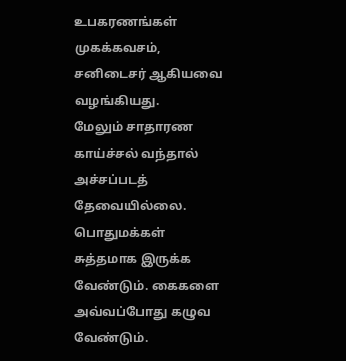உபகரணங்கள் முகக்கவசம், சனிடைசர் ஆகியவை வழங்கியது.
மேலும் சாதாரண காய்ச்சல் வந்தால் அச்சப்படத் தேவையில்லை. பொதுமக்கள் சுத்தமாக இருக்க வேண்டும். கைகளை அவ்வப்போது கழுவ வேண்டும்.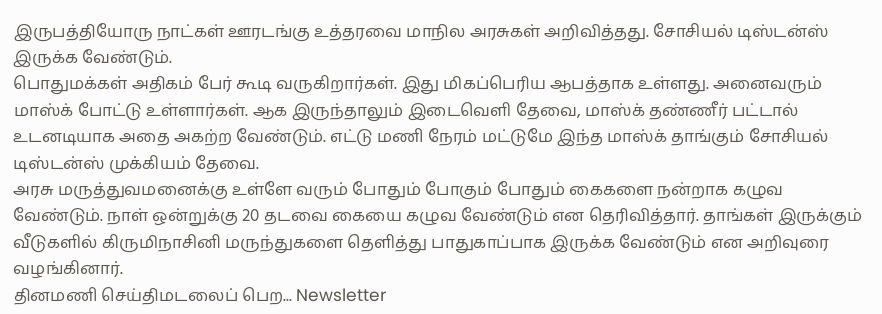இருபத்தியோரு நாட்கள் ஊரடங்கு உத்தரவை மாநில அரசுகள் அறிவித்தது. சோசியல் டிஸ்டன்ஸ் இருக்க வேண்டும்.
பொதுமக்கள் அதிகம் பேர் கூடி வருகிறார்கள். இது மிகப்பெரிய ஆபத்தாக உள்ளது. அனைவரும் மாஸ்க் போட்டு உள்ளார்கள். ஆக இருந்தாலும் இடைவெளி தேவை, மாஸ்க் தண்ணீர் பட்டால் உடனடியாக அதை அகற்ற வேண்டும். எட்டு மணி நேரம் மட்டுமே இந்த மாஸ்க் தாங்கும் சோசியல் டிஸ்டன்ஸ் முக்கியம் தேவை.
அரசு மருத்துவமனைக்கு உள்ளே வரும் போதும் போகும் போதும் கைகளை நன்றாக கழுவ வேண்டும். நாள் ஒன்றுக்கு 20 தடவை கையை கழுவ வேண்டும் என தெரிவித்தார். தாங்கள் இருக்கும் வீடுகளில் கிருமிநாசினி மருந்துகளை தெளித்து பாதுகாப்பாக இருக்க வேண்டும் என அறிவுரை வழங்கினார்.
தினமணி செய்திமடலைப் பெற... Newsletter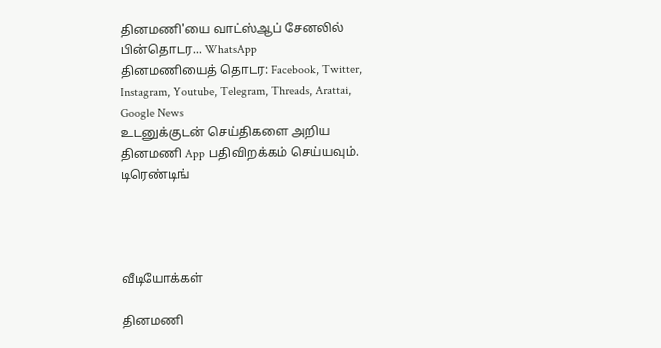தினமணி'யை வாட்ஸ்ஆப் சேனலில் பின்தொடர... WhatsApp
தினமணியைத் தொடர: Facebook, Twitter, Instagram, Youtube, Telegram, Threads, Arattai, Google News
உடனுக்குடன் செய்திகளை அறிய தினமணி App பதிவிறக்கம் செய்யவும்.
டிரெண்டிங்




வீடியோக்கள்

தினமணி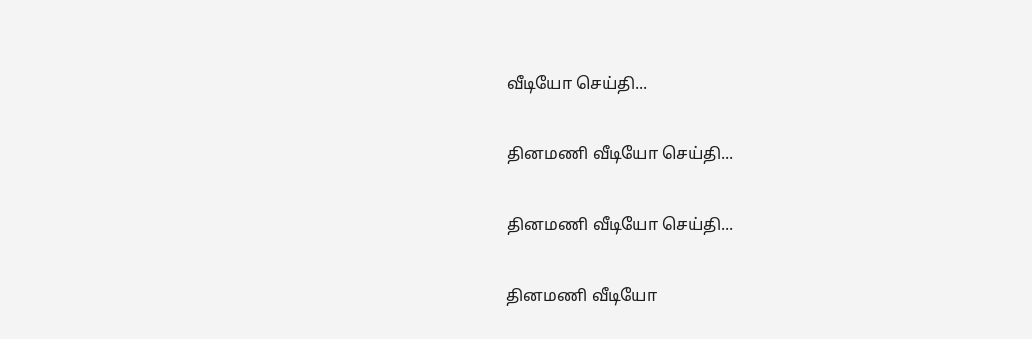வீடியோ செய்தி...

தினமணி வீடியோ செய்தி...

தினமணி வீடியோ செய்தி...

தினமணி வீடியோ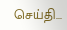செய்தி...